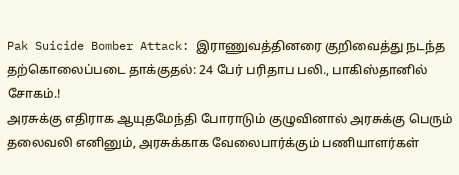Pak Suicide Bomber Attack: இராணுவத்தினரை குறிவைத்து நடந்த தற்கொலைப்படை தாக்குதல்: 24 பேர் பரிதாப பலி., பாகிஸ்தானில் சோகம்.!
அரசுக்கு எதிராக ஆயுதமேந்தி போராடும் குழுவினால் அரசுக்கு பெரும் தலைவலி எனினும், அரசுக்காக வேலைபார்க்கும் பணியாளர்கள்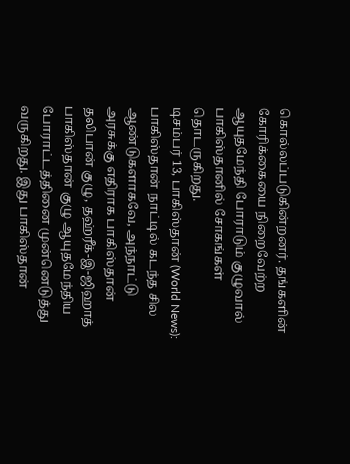கொல்லப்படுகின்றனர். தங்களின் கோரிக்கையை நிறைவேற்ற ஆயுதமேந்தி போராடும் குழுவால் பாகிஸ்தானில் சோகங்கள் தொடருகிறது.
டிசம்பர் 13, பாகிஸ்தான் (World News): பாகிஸ்தான் நாட்டில் கடந்த சில ஆண்டுகளாகவே, அந்நாட்டு அரசுக்கு எதிராக பாகிஸ்தான் தலிபான் குழு, தஹ்ரீக்-இ-ஜிஹாத் பாகிஸ்தான் குழு ஆயுதமேந்திய போராட்டத்தினை முன்னெடுத்து வருகிறது. இது பாகிஸ்தான்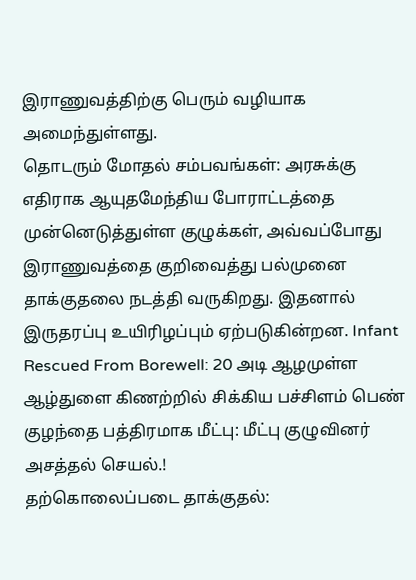இராணுவத்திற்கு பெரும் வழியாக அமைந்துள்ளது.
தொடரும் மோதல் சம்பவங்கள்: அரசுக்கு எதிராக ஆயுதமேந்திய போராட்டத்தை முன்னெடுத்துள்ள குழுக்கள், அவ்வப்போது இராணுவத்தை குறிவைத்து பல்முனை தாக்குதலை நடத்தி வருகிறது. இதனால் இருதரப்பு உயிரிழப்பும் ஏற்படுகின்றன. Infant Rescued From Borewell: 20 அடி ஆழமுள்ள ஆழ்துளை கிணற்றில் சிக்கிய பச்சிளம் பெண் குழந்தை பத்திரமாக மீட்பு: மீட்பு குழுவினர் அசத்தல் செயல்.!
தற்கொலைப்படை தாக்குதல்: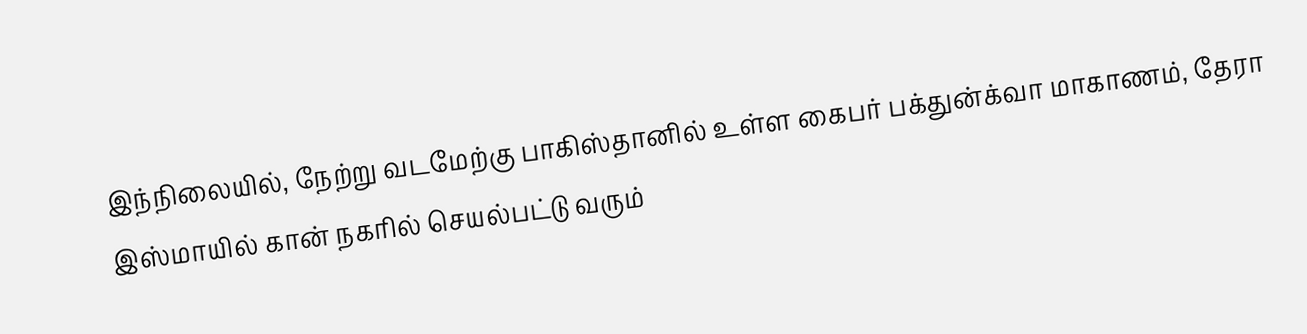இந்நிலையில், நேற்று வடமேற்கு பாகிஸ்தானில் உள்ள கைபர் பக்துன்க்வா மாகாணம், தேரா இஸ்மாயில் கான் நகரில் செயல்பட்டு வரும்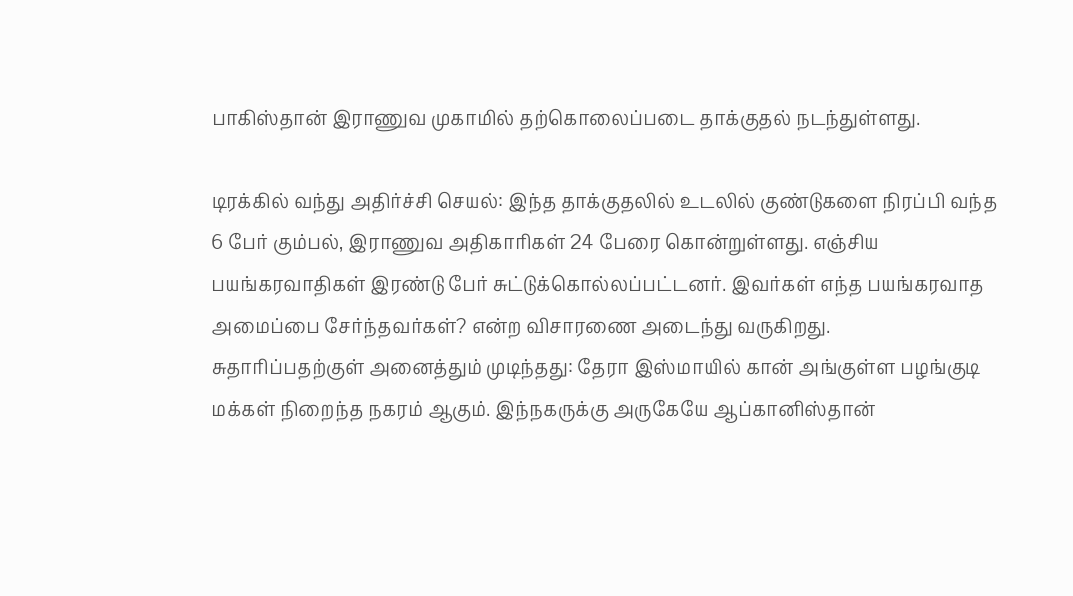பாகிஸ்தான் இராணுவ முகாமில் தற்கொலைப்படை தாக்குதல் நடந்துள்ளது.

டிரக்கில் வந்து அதிர்ச்சி செயல்: இந்த தாக்குதலில் உடலில் குண்டுகளை நிரப்பி வந்த 6 பேர் கும்பல், இராணுவ அதிகாரிகள் 24 பேரை கொன்றுள்ளது. எஞ்சிய பயங்கரவாதிகள் இரண்டு பேர் சுட்டுக்கொல்லப்பட்டனர். இவர்கள் எந்த பயங்கரவாத அமைப்பை சேர்ந்தவர்கள்? என்ற விசாரணை அடைந்து வருகிறது.
சுதாரிப்பதற்குள் அனைத்தும் முடிந்தது: தேரா இஸ்மாயில் கான் அங்குள்ள பழங்குடி மக்கள் நிறைந்த நகரம் ஆகும். இந்நகருக்கு அருகேயே ஆப்கானிஸ்தான்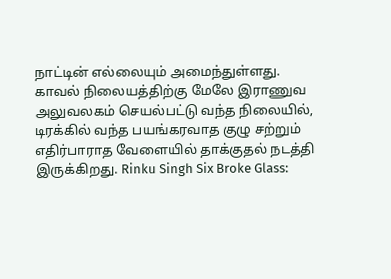நாட்டின் எல்லையும் அமைந்துள்ளது. காவல் நிலையத்திற்கு மேலே இராணுவ அலுவலகம் செயல்பட்டு வந்த நிலையில், டிரக்கில் வந்த பயங்கரவாத குழு சற்றும் எதிர்பாராத வேளையில் தாக்குதல் நடத்தி இருக்கிறது. Rinku Singh Six Broke Glass: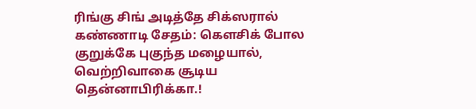ரிங்கு சிங் அடித்தே சிக்ஸரால் கண்ணாடி சேதம்: கௌசிக் போல குறுக்கே புகுந்த மழையால், வெற்றிவாகை சூடிய தென்னாபிரிக்கா.!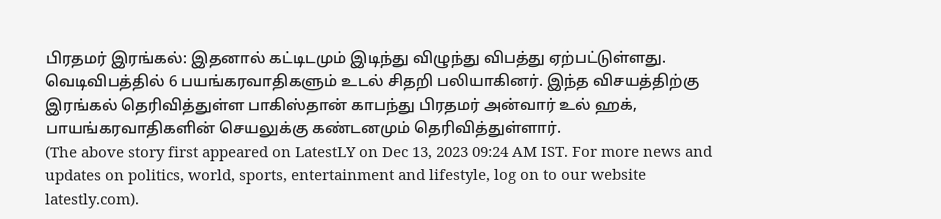பிரதமர் இரங்கல்: இதனால் கட்டிடமும் இடிந்து விழுந்து விபத்து ஏற்பட்டுள்ளது. வெடிவிபத்தில் 6 பயங்கரவாதிகளும் உடல் சிதறி பலியாகினர். இந்த விசயத்திற்கு இரங்கல் தெரிவித்துள்ள பாகிஸ்தான் காபந்து பிரதமர் அன்வார் உல் ஹக், பாயங்கரவாதிகளின் செயலுக்கு கண்டனமும் தெரிவித்துள்ளார்.
(The above story first appeared on LatestLY on Dec 13, 2023 09:24 AM IST. For more news and updates on politics, world, sports, entertainment and lifestyle, log on to our website latestly.com).